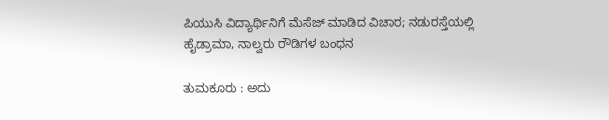ಪಿಯುಸಿ ವಿದ್ಯಾರ್ಥಿನಿಗೆ ಮೆಸೆಜ್ ಮಾಡಿದ ವಿಚಾರ; ನಡುರಸ್ತೆಯಲ್ಲಿ ಹೈಡ್ರಾಮಾ, ನಾಲ್ವರು ರೌಡಿಗಳ ಬಂಧನ

ತುಮಕೂರು : ಅದು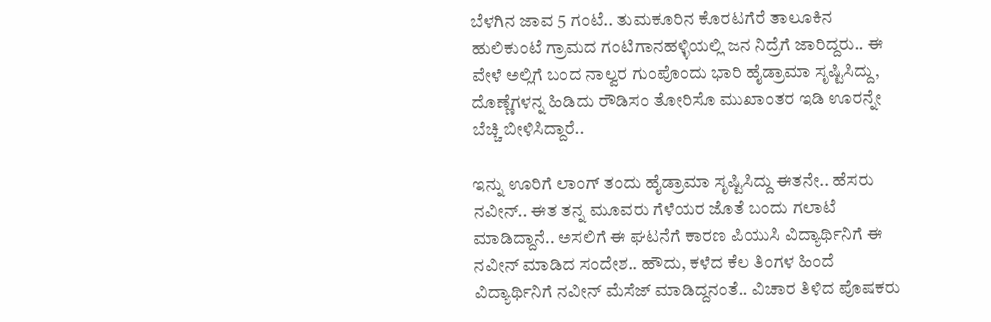ಬೆಳಗಿನ ಜಾವ 5 ಗಂಟೆ.. ತುಮಕೂರಿನ ಕೊರಟಗೆರೆ ತಾಲೂಕಿನ ಹುಲಿಕುಂಟೆ ಗ್ರಾಮದ ಗಂಟಿಗಾನಹಳ್ಳಿಯಲ್ಲಿ ಜನ ನಿದ್ರೆಗೆ ಜಾರಿದ್ದರು.. ಈ ವೇಳೆ ಅಲ್ಲಿಗೆ ಬಂದ ನಾಲ್ವರ ಗುಂಪೊಂದು ಭಾರಿ ಹೈಡ್ರಾಮಾ ಸೃಷ್ಟಿಸಿದ್ದು, ದೊಣ್ಣೆಗಳನ್ನ ಹಿಡಿದು ರೌಡಿಸಂ ತೋರಿಸೊ ಮುಖಾಂತರ ಇಡಿ ಊರನ್ನೇ ಬೆಚ್ಚಿ ಬೀಳಿಸಿದ್ದಾರೆ..

ಇನ್ನು ಊರಿಗೆ ಲಾಂಗ್ ತಂದು ಹೈಡ್ರಾಮಾ ಸೃಷ್ಟಿಸಿದ್ದು ಈತನೇ.. ಹೆಸರು ನವೀನ್.. ಈತ ತನ್ನ ಮೂವರು ಗೆಳೆಯರ ಜೊತೆ ಬಂದು ಗಲಾಟೆ ಮಾಡಿದ್ದಾನೆ.. ಅಸಲಿಗೆ ಈ ಘಟನೆಗೆ ಕಾರಣ ಪಿಯುಸಿ ವಿದ್ಯಾರ್ಥಿನಿಗೆ ಈ ನವೀನ್ ಮಾಡಿದ ಸಂದೇಶ.. ಹೌದು, ಕಳೆದ ಕೆಲ ತಿಂಗಳ ಹಿಂದೆ ವಿದ್ಯಾರ್ಥಿನಿಗೆ ನವೀನ್ ಮೆಸೆಜ್ ಮಾಡಿದ್ದನಂತೆ.. ವಿಚಾರ ತಿಳಿದ ಪೊಷಕರು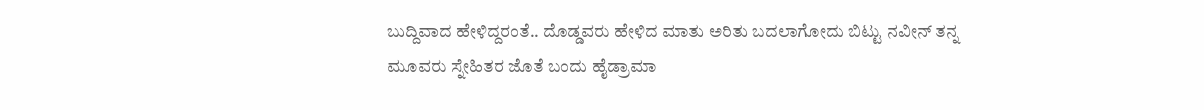ಬುದ್ದಿವಾದ ಹೇಳಿದ್ದರಂತೆ.. ದೊಡ್ಡವರು ಹೇಳಿದ ಮಾತು ಅರಿತು ಬದಲಾಗೋದು ಬಿಟ್ಟು ನವೀನ್ ತನ್ನ ಮೂವರು ಸ್ನೇಹಿತರ ಜೊತೆ ಬಂದು ಹೈಡ್ರಾಮಾ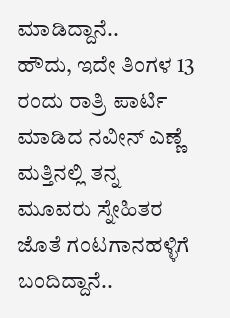ಮಾಡಿದ್ದಾನೆ..
ಹೌದು, ಇದೇ ತಿಂಗಳ 13 ರಂದು ರಾತ್ರಿ ಪಾರ್ಟಿ ಮಾಡಿದ ನವೀನ್ ಎಣ್ಣೆ ಮತ್ತಿನಲ್ಲಿ ತನ್ನ ಮೂವರು ಸ್ನೇಹಿತರ ಜೊತೆ ಗಂಟಗಾನಹಳ್ಳಿಗೆ ಬಂದಿದ್ದಾನೆ..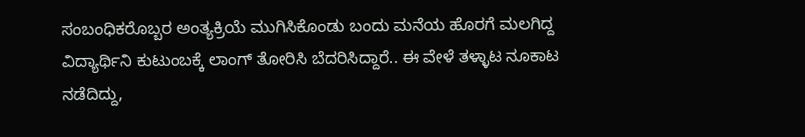ಸಂಬಂಧಿಕರೊಬ್ಬರ ಅಂತ್ಯಕ್ರಿಯೆ ಮುಗಿಸಿಕೊಂಡು ಬಂದು ಮನೆಯ ಹೊರಗೆ ಮಲಗಿದ್ದ ವಿದ್ಯಾರ್ಥಿನಿ ಕುಟುಂಬಕ್ಕೆ ಲಾಂಗ್ ತೋರಿಸಿ ಬೆದರಿಸಿದ್ದಾರೆ.. ಈ ವೇಳೆ ತಳ್ಳಾಟ ನೂಕಾಟ ನಡೆದಿದ್ದು,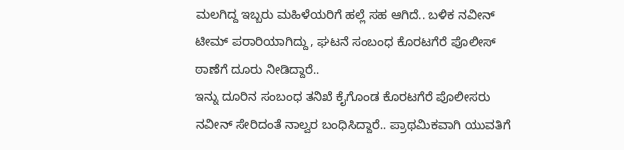ಮಲಗಿದ್ದ ಇಬ್ಬರು ಮಹಿಳೆಯರಿಗೆ ಹಲ್ಲೆ ಸಹ ಆಗಿದೆ.. ಬಳಿಕ ನವೀನ್ ಟೀಮ್ ಪರಾರಿಯಾಗಿದ್ದು, ಘಟನೆ ಸಂಬಂಧ ಕೊರಟಗೆರೆ ಪೊಲೀಸ್ ಠಾಣೆಗೆ ದೂರು ನೀಡಿದ್ದಾರೆ..
ಇನ್ನು ದೂರಿನ ಸಂಬಂಧ ತನಿಖೆ ಕೈಗೊಂಡ ಕೊರಟಗೆರೆ ಪೊಲೀಸರು ನವೀನ್ ಸೇರಿದಂತೆ ನಾಲ್ವರ ಬಂಧಿಸಿದ್ದಾರೆ.. ಪ್ರಾಥಮಿಕವಾಗಿ ಯುವತಿಗೆ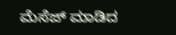ಮೆಸೆಜ್ ಮಾಡಿದ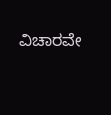ವಿಚಾರವೇ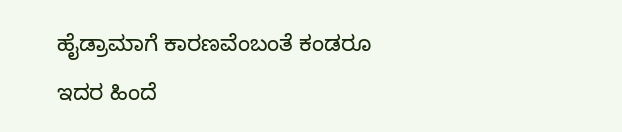ಹೈಡ್ರಾಮಾಗೆ ಕಾರಣವೆಂಬಂತೆ ಕಂಡರೂ ಇದರ ಹಿಂದೆ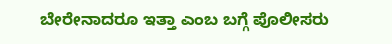ಬೇರೇನಾದರೂ ಇತ್ತಾ ಎಂಬ ಬಗ್ಗೆ ಪೊಲೀಸರು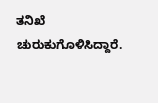ತನಿಖೆ ಚುರುಕುಗೊಳಿಸಿದ್ದಾರೆ.